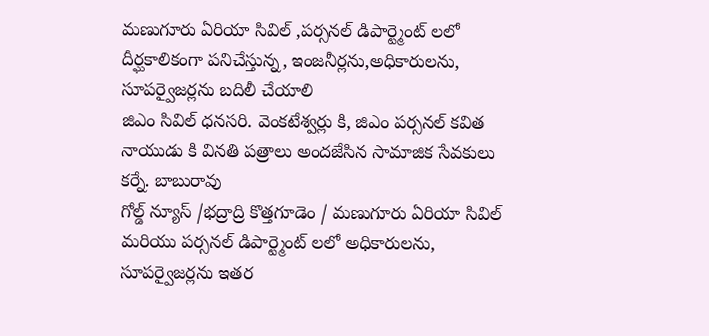మణుగూరు ఏరియా సివిల్ ,పర్సనల్ డిపార్ట్మెంట్ లలో దీర్ఘకాలికంగా పనిచేస్తున్న, ఇంజనీర్లను,అధికారులను, సూపర్వైజర్లను బదిలీ చేయాలి
జిఎం సివిల్ ధనసరి. వెంకటేశ్వర్లు కి, జిఎం పర్సనల్ కవిత నాయుడు కి వినతి పత్రాలు అందజేసిన సామాజిక సేవకులు కర్నే. బాబురావు
గోల్డ్ న్యూస్ /భద్రాద్రి కొత్తగూడెం / మణుగూరు ఏరియా సివిల్ మరియు పర్సనల్ డిపార్ట్మెంట్ లలో అధికారులను, సూపర్వైజర్లను ఇతర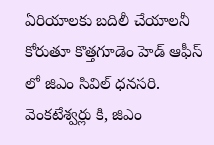ఏరియాలకు బదిలీ చేయాలనీ కోరుతూ కొత్తగూడెం హెడ్ ఆఫీస్ లో జిఎం సివిల్ ధనసరి. వెంకటేశ్వర్లు కి, జిఎం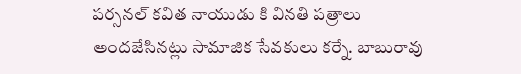పర్సనల్ కవిత నాయుడు కి వినతి పత్రాలు అందజేసినట్లు సామాజిక సేవకులు కర్నే. బాబురావు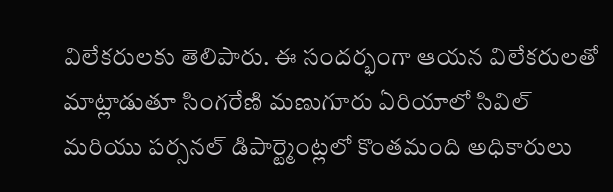విలేకరులకు తెలిపారు. ఈ సందర్భంగా ఆయన విలేకరులతో మాట్లాడుతూ సింగరేణి మణుగూరు ఏరియాలో సివిల్ మరియు పర్సనల్ డిపార్ట్మెంట్లలో కొంతమంది అధికారులు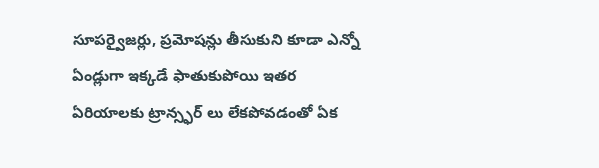సూపర్వైజర్లు, ప్రమోషన్లు తీసుకుని కూడా ఎన్నో ఏండ్లుగా ఇక్కడే ఫాతుకుపోయి ఇతర ఏరియాలకు ట్రాన్స్ఫర్ లు లేకపోవడంతో ఏక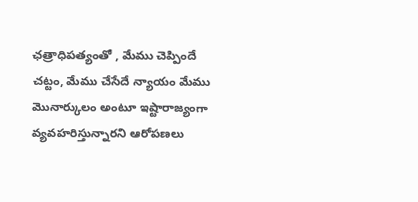ఛత్రాధిపత్యంతో , మేము చెప్పిందే చట్టం, మేము చేసేదే న్యాయం మేము మొనార్కులం అంటూ ఇష్టారాజ్యంగా వ్యవహరిస్తున్నారని ఆరోపణలు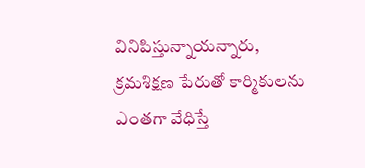వినిపిస్తున్నాయన్నారు, క్రమశిక్షణ పేరుతో కార్మికులను ఎంతగా వేధిస్తే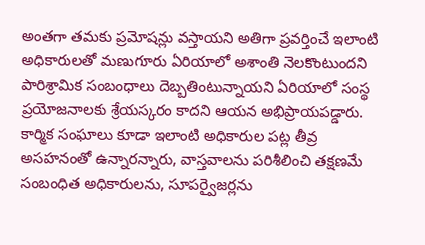అంతగా తమకు ప్రమోషన్లు వస్తాయని అతిగా ప్రవర్తించే ఇలాంటి అధికారులతో మణుగూరు ఏరియాలో అశాంతి నెలకొంటుందని పారిశ్రామిక సంబంధాలు దెబ్బతింటున్నాయని ఏరియాలో సంస్థ ప్రయోజనాలకు శ్రేయస్కరం కాదని ఆయన అభిప్రాయపడ్డారు. కార్మిక సంఘాలు కూడా ఇలాంటి అధికారుల పట్ల తీవ్ర అసహనంతో ఉన్నారన్నారు, వాస్తవాలను పరిశీలించి తక్షణమే సంబంధిత అధికారులను, సూపర్వైజర్లను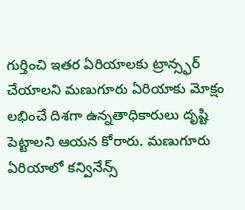గుర్తించి ఇతర ఏరియాలకు ట్రాన్స్ఫర్ చేయాలని మణుగూరు ఏరియాకు మోక్షం లభించే దిశగా ఉన్నతాధికారులు దృష్టి పెట్టాలని ఆయన కోరారు. మణుగూరు ఏరియాలో కన్వినేన్స్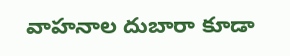వాహనాల దుబారా కూడా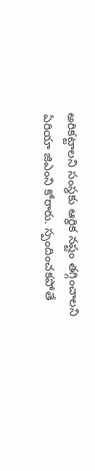అరికట్టాలని సంస్థకు ఆర్థిక నష్టం తగ్గించాలని ఏరియా జిఎంని కోరారు. స్పందించకపోతే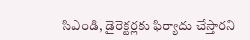సిఎండి, డైరెక్టర్లకు ఫిర్యాదు చేస్తారని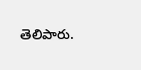తెలిపారు.